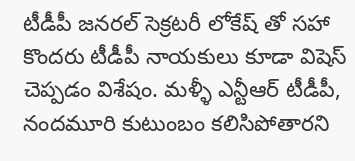టీడీపీ జనరల్ సెక్రటరీ లోకేష్ తో సహా కొందరు టీడీపీ నాయకులు కూడా విషెస్ చెప్పడం విశేషం. మళ్ళీ ఎన్టీఆర్ టీడీపీ, నందమూరి కుటుంబం కలిసిపోతారని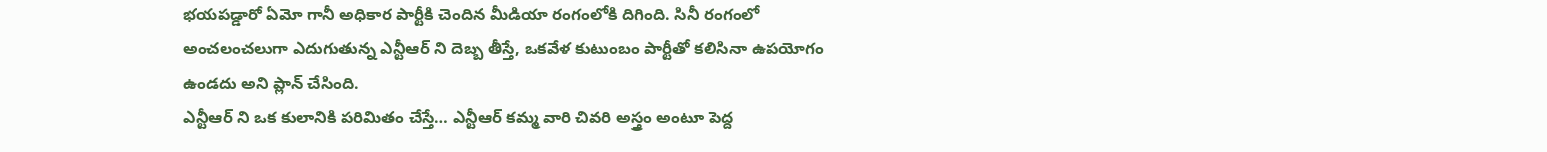భయపడ్డారో ఏమో గానీ అధికార పార్టీకి చెందిన మీడియా రంగంలోకి దిగింది. సినీ రంగంలో అంచలంచలుగా ఎదుగుతున్న ఎన్టీఆర్ ని దెబ్బ తీస్తే, ఒకవేళ కుటుంబం పార్టీతో కలిసినా ఉపయోగం ఉండదు అని ప్లాన్ చేసింది.
ఎన్టీఆర్ ని ఒక కులానికి పరిమితం చేస్తే… ఎన్టీఆర్ కమ్మ వారి చివరి అస్త్రం అంటూ పెద్ద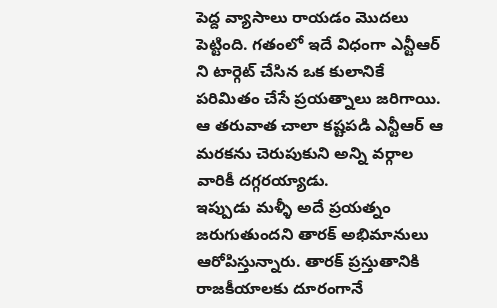పెద్ద వ్యాసాలు రాయడం మొదలు పెట్టింది. గతంలో ఇదే విధంగా ఎన్టీఆర్ ని టార్గెట్ చేసిన ఒక కులానికే పరిమితం చేసే ప్రయత్నాలు జరిగాయి. ఆ తరువాత చాలా కష్టపడి ఎన్టీఆర్ ఆ మరకను చెరుపుకుని అన్ని వర్గాల వారికీ దగ్గరయ్యాడు.
ఇప్పుడు మళ్ళీ అదే ప్రయత్నం జరుగుతుందని తారక్ అభిమానులు ఆరోపిస్తున్నారు. తారక్ ప్రస్తుతానికి రాజకీయాలకు దూరంగానే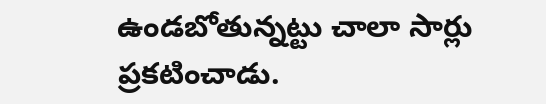ఉండబోతున్నట్టు చాలా సార్లు ప్రకటించాడు.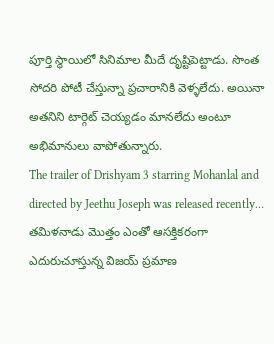పూర్తి స్థాయిలో సినిమాల మీదే దృష్టిపెట్టాడు. సొంత సోదరి పోటీ చేస్తున్నా ప్రచారానికి వెళ్ళలేదు. అయినా అతనిని టార్గెట్ చెయ్యడం మానలేదు అంటూ అభిమానులు వాపోతున్నారు.
The trailer of Drishyam 3 starring Mohanlal and directed by Jeethu Joseph was released recently…
తమిళనాడు మొత్తం ఎంతో ఆసక్తికరంగా ఎదురుచూస్తున్న విజయ్ ప్రమాణ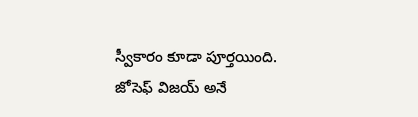స్వీకారం కూడా పూర్తయింది. జోసెఫ్ విజయ్ అనే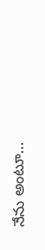నేను అంటూ…